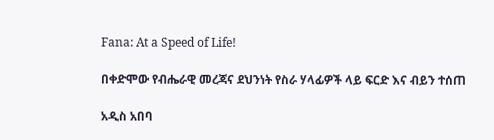Fana: At a Speed of Life!

በቀድሞው የብሔራዊ መረጃና ደህንነት የስራ ሃላፊዎች ላይ ፍርድ እና ብይን ተሰጠ

አዲስ አበባ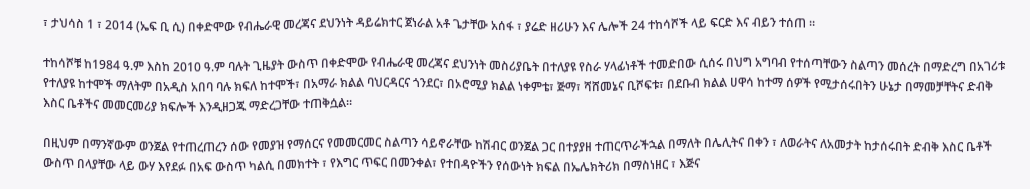፣ ታህሳስ 1 ፣ 2014 (ኤፍ ቢ ሲ) በቀድሞው የብሔራዊ መረጃና ደህንነት ዳይሬክተር ጀነራል አቶ ጌታቸው አሰፋ ፣ ያሬድ ዘሪሁን እና ሌሎች 24 ተከሳሾች ላይ ፍርድ እና ብይን ተሰጠ ።

ተከሳሾቹ ከ1984 ዓ.ም እስከ 2010 ዓ.ም ባሉት ጊዜያት ውስጥ በቀድሞው የብሔራዊ መረጃና ደህንነት መስሪያቤት በተለያዩ የስራ ሃላፊነቶች ተመድበው ሲሰሩ በህግ አግባብ የተሰጣቸውን ስልጣን መሰረት በማድረግ በአገሪቱ የተለያዩ ከተሞች ማለትም በአዲስ አበባ ባሉ ክፍለ ከተሞች፣ በአማራ ክልል ባህርዳርና ጎንደር፣ በኦሮሚያ ክልል ነቀምቴ፣ ጅማ፣ ሻሸመኔና ቢሾፍቱ፣ በደቡብ ክልል ሀዋሳ ከተማ ሰዎች የሚታሰሩበትን ሁኔታ በማመቻቸትና ድብቅ እስር ቤቶችና መመርመሪያ ክፍሎች እንዲዘጋጁ ማድረጋቸው ተጠቅሷል።

በዚህም በማንኛውም ወንጀል የተጠረጠረን ሰው የመያዝ የማሰርና የመመርመር ስልጣን ሳይኖራቸው ከሽብር ወንጀል ጋር በተያያዘ ተጠርጥራችኋል በማለት በሌሊትና በቀን ፣ ለወራትና ለአመታት ከታሰሩበት ድብቅ እስር ቤቶች ውስጥ በላያቸው ላይ ውሃ እየደፉ በአፍ ውስጥ ካልሲ በመክተት ፣ የእግር ጥፍር በመንቀል፣ የተበዳዮችን የሰውነት ክፍል በኤሌክትሪክ በማስነዘር ፣ እጅና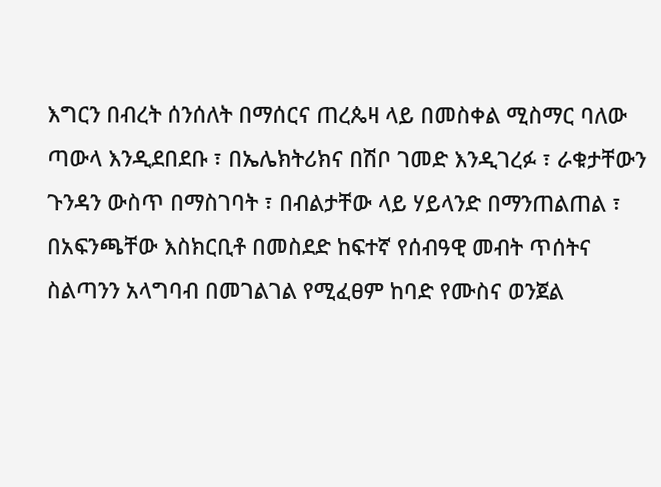እግርን በብረት ሰንሰለት በማሰርና ጠረጴዛ ላይ በመስቀል ሚስማር ባለው ጣውላ እንዲደበደቡ ፣ በኤሌክትሪክና በሽቦ ገመድ እንዲገረፉ ፣ ራቁታቸውን ጉንዳን ውስጥ በማስገባት ፣ በብልታቸው ላይ ሃይላንድ በማንጠልጠል ፣ በአፍንጫቸው እስክርቢቶ በመስደድ ከፍተኛ የሰብዓዊ መብት ጥሰትና ስልጣንን አላግባብ በመገልገል የሚፈፀም ከባድ የሙስና ወንጀል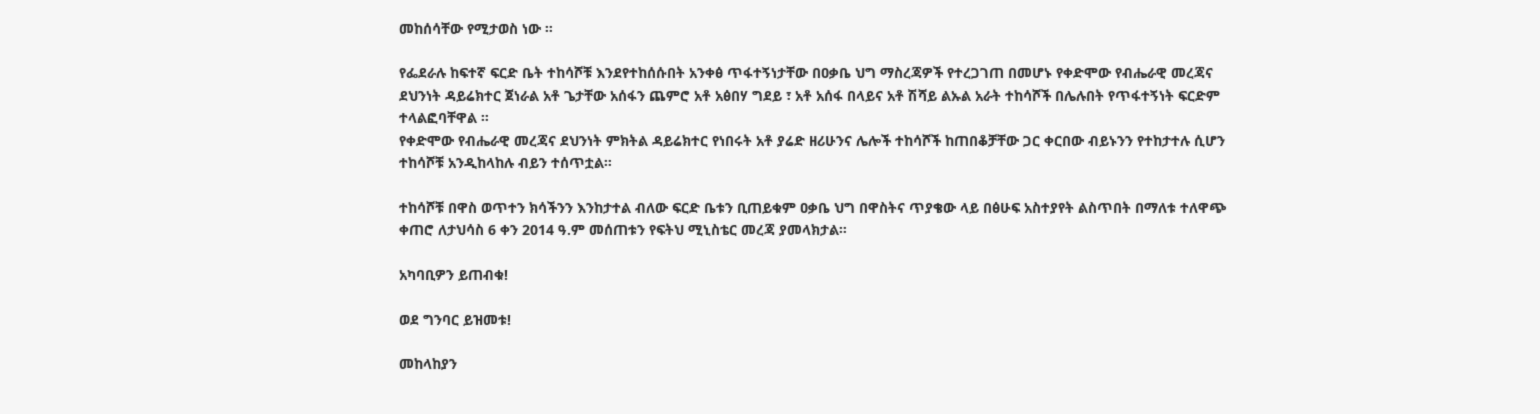መከሰሳቸው የሚታወስ ነው ።

የፌደራሉ ከፍተኛ ፍርድ ቤት ተከሳሾቹ እንደየተከሰሱበት አንቀፅ ጥፋተኝነታቸው በዐቃቤ ህግ ማስረጃዎች የተረጋገጠ በመሆኑ የቀድሞው የብሔራዊ መረጃና ደህንነት ዳይሬክተር ጀነራል አቶ ጌታቸው አሰፋን ጨምሮ አቶ አፅበሃ ግደይ ፣ አቶ አሰፋ በላይና አቶ ሽሻይ ልኡል አራት ተከሳሾች በሌሉበት የጥፋተኝነት ፍርድም ተላልፎባቸዋል ።
የቀድሞው የብሔራዊ መረጃና ደህንነት ምክትል ዳይሬክተር የነበሩት አቶ ያሬድ ዘሪሁንና ሌሎች ተከሳሾች ከጠበቆቻቸው ጋር ቀርበው ብይኑንን የተከታተሉ ሲሆን ተከሳሾቹ አንዲከላከሉ ብይን ተሰጥቷል።

ተከሳሾቹ በዋስ ወጥተን ክሳችንን እንከታተል ብለው ፍርድ ቤቱን ቢጠይቁም ዐቃቤ ህግ በዋስትና ጥያቄው ላይ በፅሁፍ አስተያየት ልስጥበት በማለቱ ተለዋጭ ቀጠሮ ለታህሳስ 6 ቀን 2014 ዓ.ም መሰጠቱን የፍትህ ሚኒስቴር መረጃ ያመላክታል።

አካባቢዎን ይጠብቁ!

ወደ ግንባር ይዝመቱ!

መከላከያን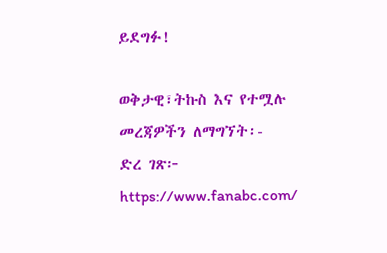ይደግፉ!

ወቅታዊ፣ትኩስ እና የተሟሉ መረጃዎችን ለማግኘት፡-
ድረ ገጽ፦ https://www.fanabc.com/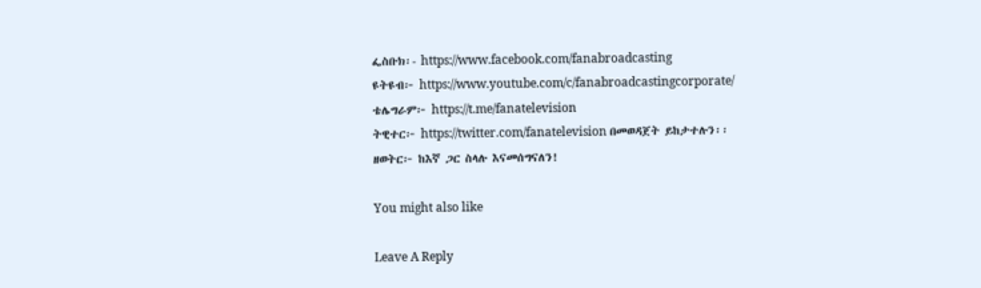ፌስቡክ፡- https://www.facebook.com/fanabroadcasting
ዩትዩብ፦ https://www.youtube.com/c/fanabroadcastingcorporate/
ቴሌግራም፦ https://t.me/fanatelevision
ትዊተር፦ https://twitter.com/fanatelevision በመወዳጀት ይከታተሉን፡፡
ዘወትር፦ ከእኛ ጋር ስላሉ እናመሰግናለን!

You might also like

Leave A Reply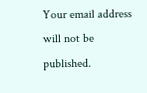Your email address will not be published.